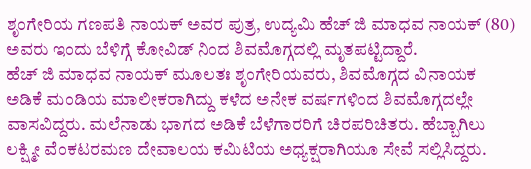ಶೃಂಗೇರಿಯ ಗಣಪತಿ ನಾಯಕ್ ಅವರ ಪುತ್ರ, ಉದ್ಯಮಿ ಹೆಚ್ ಜಿ ಮಾಧವ ನಾಯಕ್ (80) ಅವರು ಇಂದು ಬೆಳಿಗ್ಗೆ ಕೋವಿಡ್ ನಿಂದ ಶಿವಮೊಗ್ಗದಲ್ಲಿ ಮೃತಪಟ್ಟಿದ್ದಾರೆ.
ಹೆಚ್ ಜಿ ಮಾಧವ ನಾಯಕ್ ಮೂಲತಃ ಶೃಂಗೇರಿಯವರು, ಶಿವಮೊಗ್ಗದ ವಿನಾಯಕ ಅಡಿಕೆ ಮಂಡಿಯ ಮಾಲೀಕರಾಗಿದ್ದು ಕಳೆದ ಅನೇಕ ವರ್ಷಗಳಿಂದ ಶಿವಮೊಗ್ಗದಲ್ಲೇ ವಾಸವಿದ್ದರು. ಮಲೆನಾಡು ಭಾಗದ ಅಡಿಕೆ ಬೆಳೆಗಾರರಿಗೆ ಚಿರಪರಿಚಿತರು. ಹೆಬ್ಬಾಗಿಲು ಲಕ್ಷ್ಮೀ ವೆಂಕಟರಮಣ ದೇವಾಲಯ ಕಮಿಟಿಯ ಅಧ್ಯಕ್ಷರಾಗಿಯೂ ಸೇವೆ ಸಲ್ಲಿಸಿದ್ದರು.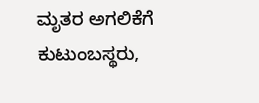ಮೃತರ ಅಗಲಿಕೆಗೆ ಕುಟುಂಬಸ್ಥರು,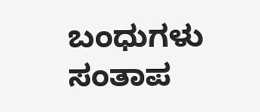ಬಂಧುಗಳು ಸಂತಾಪ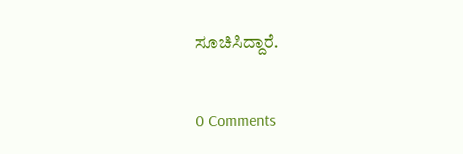ಸೂಚಿಸಿದ್ದಾರೆ.


0 Comments